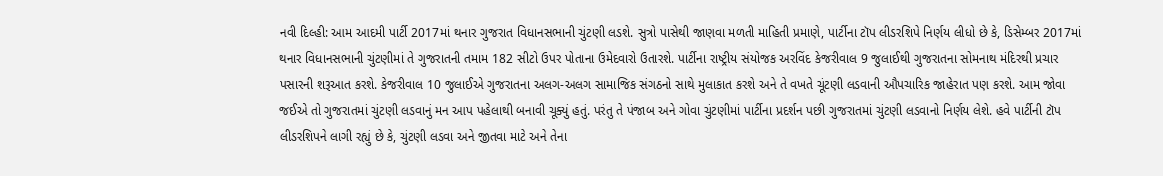નવી દિલ્હી: આમ આદમી પાર્ટી 2017માં થનાર ગુજરાત વિધાનસભાની ચુંટણી લડશે. સુત્રો પાસેથી જાણવા મળતી માહિતી પ્રમાણે, પાર્ટીના ટૉપ લીડરશિપે નિર્ણય લીધો છે કે, ડિસેમ્બર 2017માં થનાર વિધાનસભાની ચુંટણીમાં તે ગુજરાતની તમામ 182 સીટો ઉપર પોતાના ઉમેદવારો ઉતારશે. પાર્ટીના રાષ્ટ્રીય સંયોજક અરવિંદ કેજરીવાલ 9 જુલાઈથી ગુજરાતના સોમનાથ મંદિરથી પ્રચાર પસારની શરૂઆત કરશે. કેજરીવાલ 10 જુલાઈએ ગુજરાતના અલગ-અલગ સામાજિક સંગઠનો સાથે મુલાકાત કરશે અને તે વખતે ચૂંટણી લડવાની ઔપચારિક જાહેરાત પણ કરશે. આમ જોવા જઈએ તો ગુજરાતમાં ચુંટણી લડવાનું મન આપ પહેલાથી બનાવી ચૂક્યું હતું. પરંતુ તે પંજાબ અને ગોવા ચુંટણીમાં પાર્ટીના પ્રદર્શન પછી ગુજરાતમાં ચુંટણી લડવાનો નિર્ણય લેશે. હવે પાર્ટીની ટૉપ લીડરશિપને લાગી રહ્યું છે કે, ચુંટણી લડવા અને જીતવા માટે અને તેના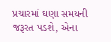પ્રચારમાં ઘણા સમયની જરૂરત પડશે, એના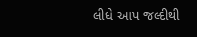લીધે આપ જલ્દીથી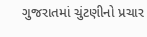ગુજરાતમાં ચુંટણીનો પ્રચાર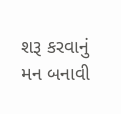શરૂ કરવાનું મન બનાવી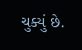ચુક્યું છે.